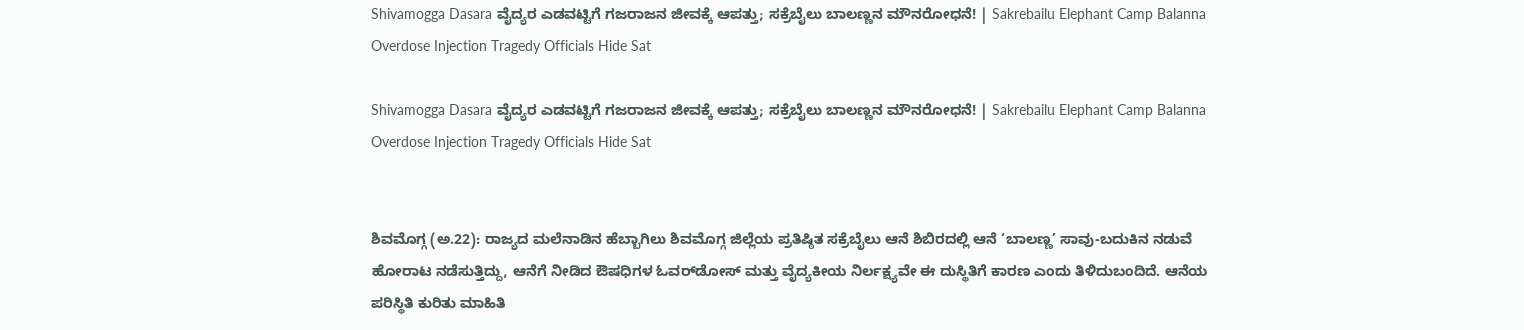Shivamogga Dasara ವೈದ್ಯರ ಎಡವಟ್ಟಿಗೆ ಗಜರಾಜನ ಜೀವಕ್ಕೆ ಆಪತ್ತು; ಸಕ್ರೆಬೈಲು ಬಾಲಣ್ಣನ ಮೌನರೋಧನೆ! | Sakrebailu Elephant Camp Balanna Overdose Injection Tragedy Officials Hide Sat

Shivamogga Dasara ವೈದ್ಯರ ಎಡವಟ್ಟಿಗೆ ಗಜರಾಜನ ಜೀವಕ್ಕೆ ಆಪತ್ತು; ಸಕ್ರೆಬೈಲು ಬಾಲಣ್ಣನ ಮೌನರೋಧನೆ! | Sakrebailu Elephant Camp Balanna Overdose Injection Tragedy Officials Hide Sat


ಶಿವಮೊಗ್ಗ (ಅ.22): ರಾಜ್ಯದ ಮಲೆನಾಡಿನ ಹೆಬ್ಬಾಗಿಲು ಶಿವಮೊಗ್ಗ ಜಿಲ್ಲೆಯ ಪ್ರತಿಷ್ಠಿತ ಸಕ್ರೆಬೈಲು ಆನೆ ಶಿಬಿರದಲ್ಲಿ ಆನೆ ‘ಬಾಲಣ್ಣ’ ಸಾವು-ಬದುಕಿನ ನಡುವೆ ಹೋರಾಟ ನಡೆಸುತ್ತಿದ್ದು, ಆನೆಗೆ ನೀಡಿದ ಔಷಧಿಗಳ ಓವರ್‌ಡೋಸ್ ಮತ್ತು ವೈದ್ಯಕೀಯ ನಿರ್ಲಕ್ಷ್ಯವೇ ಈ ದುಸ್ಥಿತಿಗೆ ಕಾರಣ ಎಂದು ತಿಳಿದುಬಂದಿದೆ. ಆನೆಯ ಪರಿಸ್ಥಿತಿ ಕುರಿತು ಮಾಹಿತಿ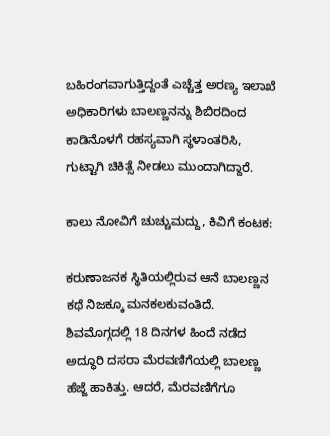ಬಹಿರಂಗವಾಗುತ್ತಿದ್ದಂತೆ ಎಚ್ಚೆತ್ತ ಅರಣ್ಯ ಇಲಾಖೆ ಅಧಿಕಾರಿಗಳು ಬಾಲಣ್ಣನನ್ನು ಶಿಬಿರದಿಂದ ಕಾಡಿನೊಳಗೆ ರಹಸ್ಯವಾಗಿ ಸ್ಥಳಾಂತರಿಸಿ, ಗುಟ್ಟಾಗಿ ಚಿಕಿತ್ಸೆ ನೀಡಲು ಮುಂದಾಗಿದ್ದಾರೆ.

ಕಾಲು ನೋವಿಗೆ ಚುಚ್ಚುಮದ್ದು, ಕಿವಿಗೆ ಕಂಟಕ:

ಕರುಣಾಜನಕ ಸ್ಥಿತಿಯಲ್ಲಿರುವ ಆನೆ ಬಾಲಣ್ಣನ ಕಥೆ ನಿಜಕ್ಕೂ ಮನಕಲಕುವಂತಿದೆ. ಶಿವಮೊಗ್ಗದಲ್ಲಿ 18 ದಿನಗಳ ಹಿಂದೆ ನಡೆದ ಅದ್ಧೂರಿ ದಸರಾ ಮೆರವಣಿಗೆಯಲ್ಲಿ ಬಾಲಣ್ಣ ಹೆಜ್ಜೆ ಹಾಕಿತ್ತು. ಆದರೆ, ಮೆರವಣಿಗೆಗೂ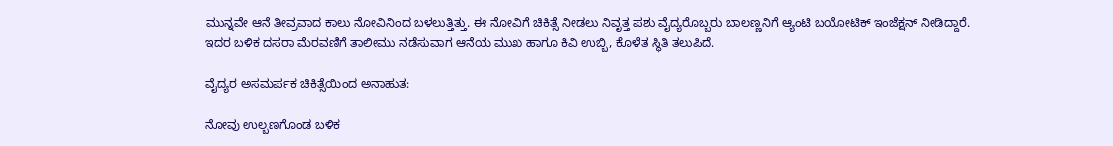ಮುನ್ನವೇ ಆನೆ ತೀವ್ರವಾದ ಕಾಲು ನೋವಿನಿಂದ ಬಳಲುತ್ತಿತ್ತು. ಈ ನೋವಿಗೆ ಚಿಕಿತ್ಸೆ ನೀಡಲು ನಿವೃತ್ತ ಪಶು ವೈದ್ಯರೊಬ್ಬರು ಬಾಲಣ್ಣನಿಗೆ ಆ್ಯಂಟಿ ಬಯೋಟಿಕ್ ಇಂಜೆಕ್ಷನ್ ನೀಡಿದ್ದಾರೆ. ಇದರ ಬಳಿಕ ದಸರಾ ಮೆರವಣಿಗೆ ತಾಲೀಮು ನಡೆಸುವಾಗ ಆನೆಯ ಮುಖ ಹಾಗೂ ಕಿವಿ ಉಬ್ಬಿ, ಕೊಳೆತ ಸ್ಥಿತಿ ತಲುಪಿದೆ.

ವೈದ್ಯರ ಅಸಮರ್ಪಕ ಚಿಕಿತ್ಸೆಯಿಂದ ಅನಾಹುತ:

ನೋವು ಉಲ್ಬಣಗೊಂಡ ಬಳಿಕ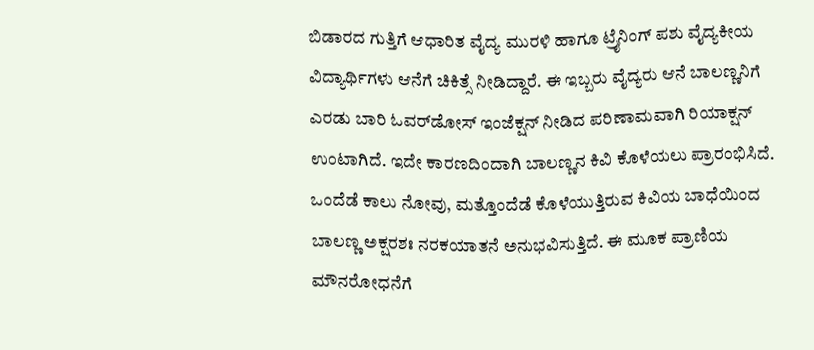ಬಿಡಾರದ ಗುತ್ತಿಗೆ ಆಧಾರಿತ ವೈದ್ಯ ಮುರಳಿ ಹಾಗೂ ಟ್ರೈನಿಂಗ್ ಪಶು ವೈದ್ಯಕೀಯ ವಿದ್ಯಾರ್ಥಿಗಳು ಆನೆಗೆ ಚಿಕಿತ್ಸೆ ನೀಡಿದ್ದಾರೆ. ಈ ಇಬ್ಬರು ವೈದ್ಯರು ಆನೆ ಬಾಲಣ್ಣನಿಗೆ ಎರಡು ಬಾರಿ ಓವರ್‌ಡೋಸ್ ಇಂಜೆಕ್ಷನ್ ನೀಡಿದ ಪರಿಣಾಮವಾಗಿ ರಿಯಾಕ್ಷನ್ ಉಂಟಾಗಿದೆ. ಇದೇ ಕಾರಣದಿಂದಾಗಿ ಬಾಲಣ್ಣನ ಕಿವಿ ಕೊಳೆಯಲು ಪ್ರಾರಂಭಿಸಿದೆ. ಒಂದೆಡೆ ಕಾಲು ನೋವು, ಮತ್ತೊಂದೆಡೆ ಕೊಳೆಯುತ್ತಿರುವ ಕಿವಿಯ ಬಾಧೆಯಿಂದ ಬಾಲಣ್ಣ ಅಕ್ಷರಶಃ ನರಕಯಾತನೆ ಅನುಭವಿಸುತ್ತಿದೆ. ಈ ಮೂಕ ಪ್ರಾಣಿಯ ಮೌನರೋಧನೆಗೆ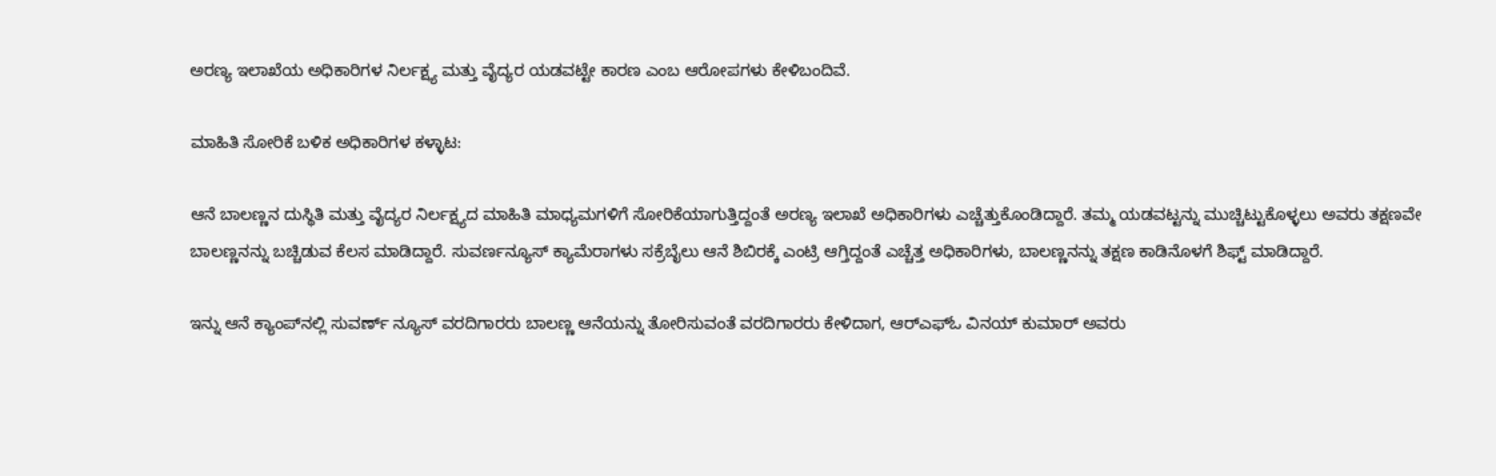ಅರಣ್ಯ ಇಲಾಖೆಯ ಅಧಿಕಾರಿಗಳ ನಿರ್ಲಕ್ಷ್ಯ ಮತ್ತು ವೈದ್ಯರ ಯಡವಟ್ಟೇ ಕಾರಣ ಎಂಬ ಆರೋಪಗಳು ಕೇಳಿಬಂದಿವೆ.

ಮಾಹಿತಿ ಸೋರಿಕೆ ಬಳಿಕ ಅಧಿಕಾರಿಗಳ ಕಳ್ಳಾಟ:

ಆನೆ ಬಾಲಣ್ಣನ ದುಸ್ಥಿತಿ ಮತ್ತು ವೈದ್ಯರ ನಿರ್ಲಕ್ಷ್ಯದ ಮಾಹಿತಿ ಮಾಧ್ಯಮಗಳಿಗೆ ಸೋರಿಕೆಯಾಗುತ್ತಿದ್ದಂತೆ ಅರಣ್ಯ ಇಲಾಖೆ ಅಧಿಕಾರಿಗಳು ಎಚ್ಚೆತ್ತುಕೊಂಡಿದ್ದಾರೆ. ತಮ್ಮ ಯಡವಟ್ಟನ್ನು ಮುಚ್ಚಿಟ್ಟುಕೊಳ್ಳಲು ಅವರು ತಕ್ಷಣವೇ ಬಾಲಣ್ಣನನ್ನು ಬಚ್ಚಿಡುವ ಕೆಲಸ ಮಾಡಿದ್ದಾರೆ. ಸುವರ್ಣನ್ಯೂಸ್ ಕ್ಯಾಮೆರಾಗಳು ಸಕ್ರೆಬೈಲು ಆನೆ ಶಿಬಿರಕ್ಕೆ ಎಂಟ್ರಿ ಆಗ್ತಿದ್ದಂತೆ ಎಚ್ಚೆತ್ತ ಅಧಿಕಾರಿಗಳು, ಬಾಲಣ್ಣನನ್ನು ತಕ್ಷಣ ಕಾಡಿನೊಳಗೆ ಶಿಫ್ಟ್ ಮಾಡಿದ್ದಾರೆ.

ಇನ್ನು ಆನೆ ಕ್ಯಾಂಪ್‌ನಲ್ಲಿ ಸುವರ್ಣ್ ನ್ಯೂಸ್ ವರದಿಗಾರರು ಬಾಲಣ್ಣ ಆನೆಯನ್ನು ತೋರಿಸುವಂತೆ ವರದಿಗಾರರು ಕೇಳಿದಾಗ, ಆರ್‌ಎಫ್‌ಓ ವಿನಯ್ ಕುಮಾರ್ ಅವರು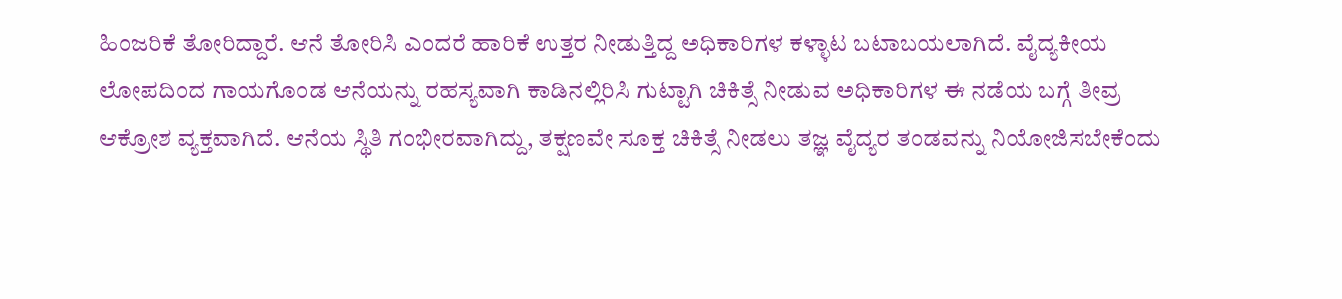ಹಿಂಜರಿಕೆ ತೋರಿದ್ದಾರೆ. ಆನೆ ತೋರಿಸಿ ಎಂದರೆ ಹಾರಿಕೆ ಉತ್ತರ ನೀಡುತ್ತಿದ್ದ ಅಧಿಕಾರಿಗಳ ಕಳ್ಳಾಟ ಬಟಾಬಯಲಾಗಿದೆ. ವೈದ್ಯಕೀಯ ಲೋಪದಿಂದ ಗಾಯಗೊಂಡ ಆನೆಯನ್ನು ರಹಸ್ಯವಾಗಿ ಕಾಡಿನಲ್ಲಿರಿಸಿ ಗುಟ್ಟಾಗಿ ಚಿಕಿತ್ಸೆ ನೀಡುವ ಅಧಿಕಾರಿಗಳ ಈ ನಡೆಯ ಬಗ್ಗೆ ತೀವ್ರ ಆಕ್ರೋಶ ವ್ಯಕ್ತವಾಗಿದೆ. ಆನೆಯ ಸ್ಥಿತಿ ಗಂಭೀರವಾಗಿದ್ದು, ತಕ್ಷಣವೇ ಸೂಕ್ತ ಚಿಕಿತ್ಸೆ ನೀಡಲು ತಜ್ಞ ವೈದ್ಯರ ತಂಡವನ್ನು ನಿಯೋಜಿಸಬೇಕೆಂದು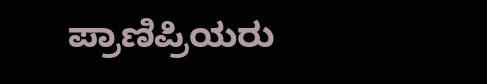ಪ್ರಾಣಿಪ್ರಿಯರು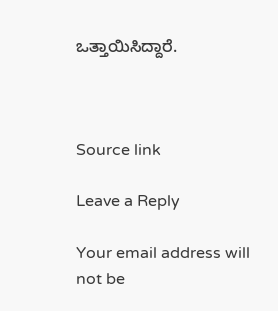ಒತ್ತಾಯಿಸಿದ್ದಾರೆ.



Source link

Leave a Reply

Your email address will not be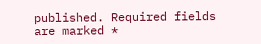published. Required fields are marked *